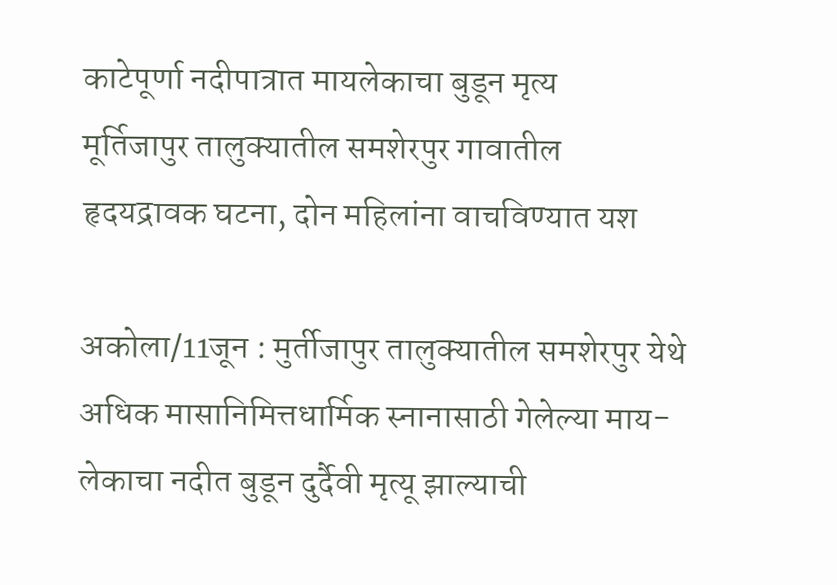काटेपूर्णा नदीपात्रात मायलेकाचा बुडून मृत्य
मूर्तिजापुर तालुक्यातील समशेरपुर गावातील हृदयद्रावक घटना, दोन महिलांना वाचविण्यात यश

अकोला/11जून : मुर्तीजापुर तालुक्यातील समशेरपुर येथे अधिक मासानिमित्तधार्मिक स्नानासाठी गेलेल्या माय- लेकाचा नदीत बुडून दुर्दैवी मृत्यू झाल्याची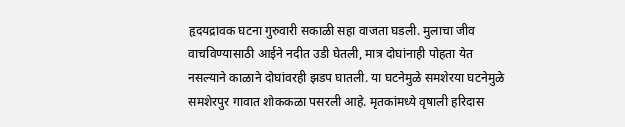हृदयद्रावक घटना गुरुवारी सकाळी सहा वाजता घडली. मुलाचा जीव वाचविण्यासाठी आईने नदीत उडी घेतली, मात्र दोघांनाही पोहता येत नसल्याने काळाने दोघांवरही झडप घातली. या घटनेमुळे समशेरया घटनेमुळे समशेरपुर गावात शोककळा पसरली आहे. मृतकांमध्ये वृषाली हरिदास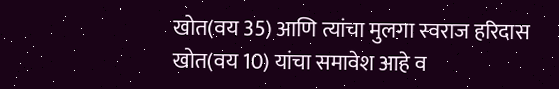खोत(वय 35) आणि त्यांचा मुलगा स्वराज हरिदास खोत(वय 10) यांचा समावेश आहे व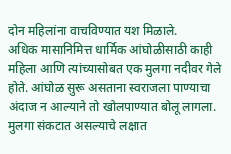दोन महिलांना वाचविण्यात यश मिळाले.
अधिक मासानिमित्त धार्मिक आंघोळीसाठी काही महिला आणि त्यांच्यासोबत एक मुलगा नदीवर गेले होते. आंघोळ सुरू असताना स्वराजला पाण्याचा अंदाज न आल्याने तो खोलपाण्यात बोलू लागला. मुलगा संकटात असल्याचे लक्षात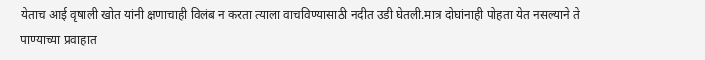येताच आई वृषाली खोत यांनी क्षणाचाही विलंब न करता त्याला वाचविण्यासाठी नदीत उडी घेतली.मात्र दोघांनाही पोहता येत नसल्याने ते पाण्याच्या प्रवाहात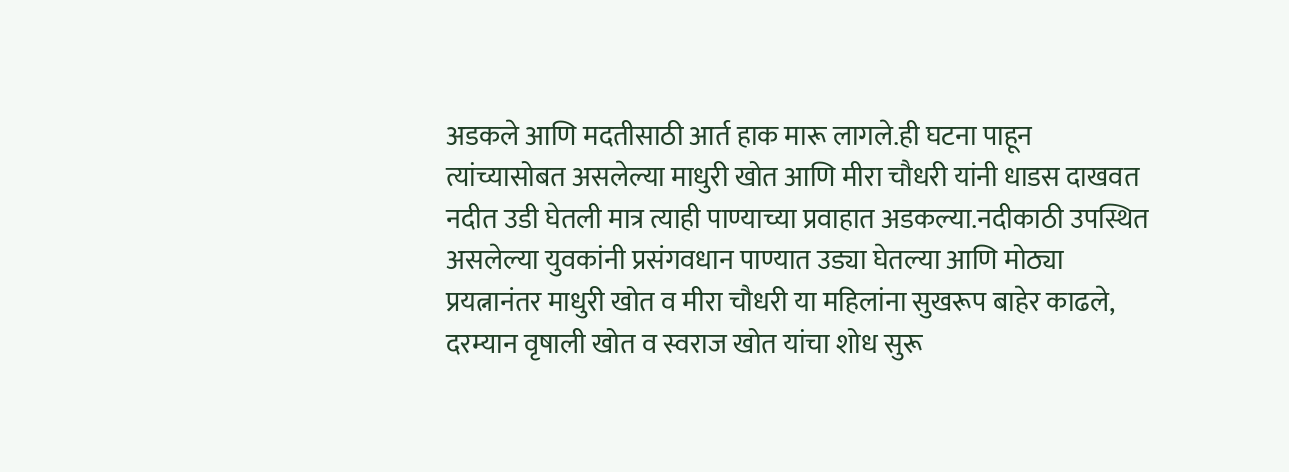अडकले आणि मदतीसाठी आर्त हाक मारू लागले.ही घटना पाहून त्यांच्यासोबत असलेल्या माधुरी खोत आणि मीरा चौधरी यांनी धाडस दाखवत नदीत उडी घेतली मात्र त्याही पाण्याच्या प्रवाहात अडकल्या.नदीकाठी उपस्थित असलेल्या युवकांनी प्रसंगवधान पाण्यात उड्या घेतल्या आणि मोठ्या प्रयत्नानंतर माधुरी खोत व मीरा चौधरी या महिलांना सुखरूप बाहेर काढले, दरम्यान वृषाली खोत व स्वराज खोत यांचा शोध सुरू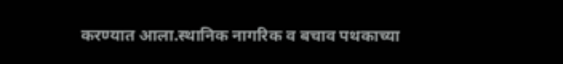करण्यात आला.स्थानिक नागरिक व बचाव पथकाच्या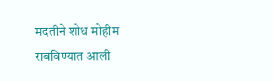मदतीने शोध मोहीम राबविण्यात आली